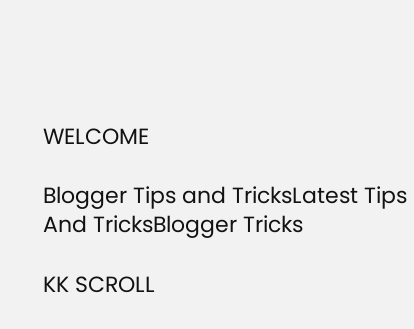WELCOME

Blogger Tips and TricksLatest Tips And TricksBlogger Tricks

KK SCROLL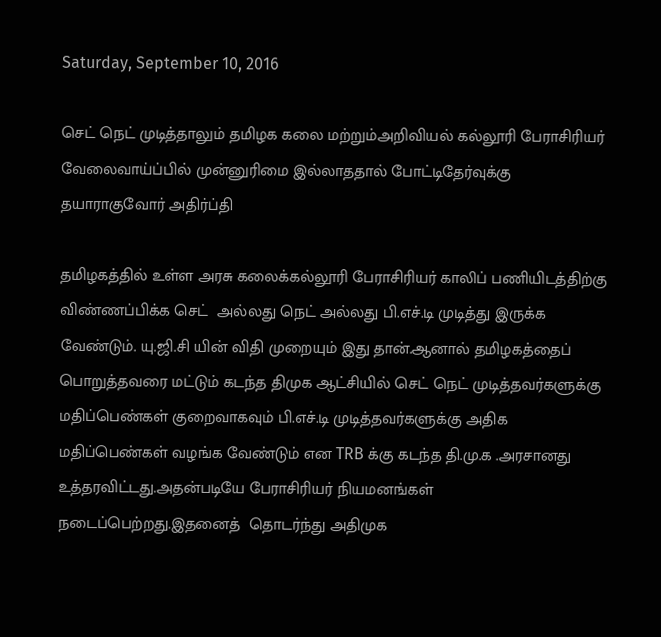Saturday, September 10, 2016

செட் நெட் முடித்தாலும் தமிழக கலை மற்றும்அறிவியல் கல்லூரி பேராசிரியர் வேலைவாய்ப்பில் முன்னுரிமை இல்லாததால் போட்டிதேர்வுக்கு தயாராகுவோர் அதிர்ப்தி

தமிழகத்தில் உள்ள அரசு கலைக்கல்லூரி பேராசிரியர் காலிப் பணியிடத்திற்கு
விண்ணப்பிக்க செட்  அல்லது நெட் அல்லது பி.எச்.டி முடித்து இருக்க வேண்டும். யு.ஜி.சி யின் விதி முறையும் இது தான்.ஆனால் தமிழகத்தைப் பொறுத்தவரை மட்டும் கடந்த திமுக ஆட்சியில் செட் நெட் முடித்தவர்களுக்கு மதிப்பெண்கள் குறைவாகவும் பி.எச்.டி முடித்தவர்களுக்கு அதிக மதிப்பெண்கள் வழங்க வேண்டும் என TRB க்கு கடந்த தி.மு.க .அரசானது உத்தரவிட்டது.அதன்படியே பேராசிரியர் நியமனங்கள் நடைப்பெற்றது.இதனைத்  தொடர்ந்து அதிமுக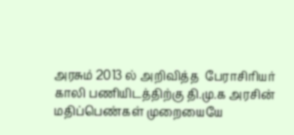அரசும் 2013 ல் அறிவித்த  பேராசிரியர் காலி பணியிடத்திற்கு தி.மு.க அரசின் மதிப்பெண்கள் முறையையே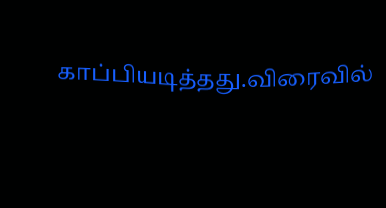காப்பியடித்தது.விரைவில்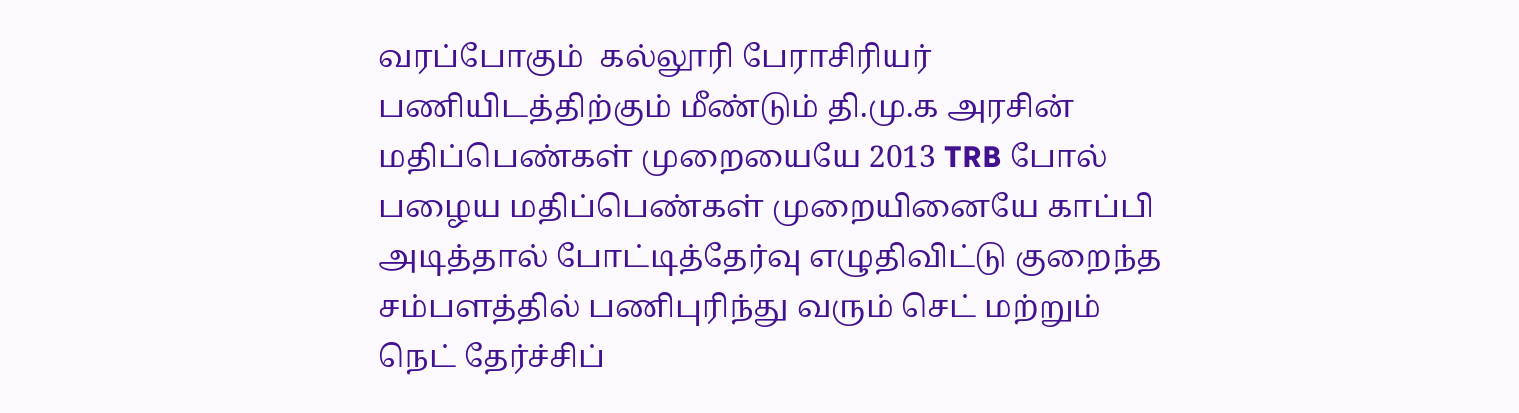வரப்போகும்  கல்லூரி பேராசிரியர் பணியிடத்திற்கும் மீண்டும் தி.மு.க அரசின் மதிப்பெண்கள் முறையையே 2013 TRB போல் பழைய மதிப்பெண்கள் முறையினையே காப்பி அடித்தால் போட்டித்தேர்வு எழுதிவிட்டு குறைந்த சம்பளத்தில் பணிபுரிந்து வரும் செட் மற்றும் நெட் தேர்ச்சிப்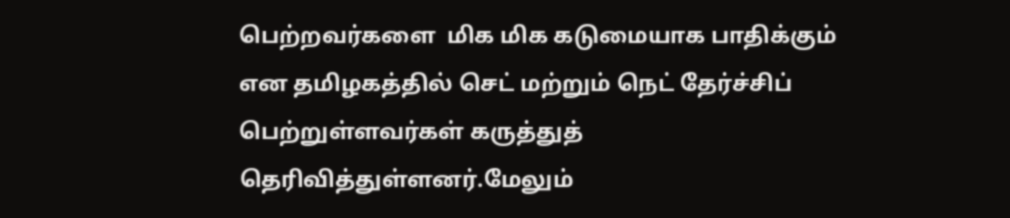பெற்றவர்களை  மிக மிக கடுமையாக பாதிக்கும் என தமிழகத்தில் செட் மற்றும் நெட் தேர்ச்சிப் பெற்றுள்ளவர்கள் கருத்துத் தெரிவித்துள்ளனர்.மேலும்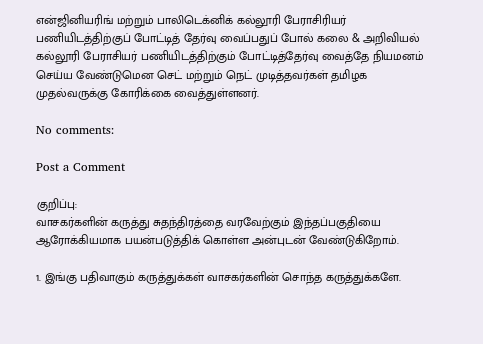என்ஜினியரிங் மற்றும் பாலிடெக்னிக் கல்லூரி பேராசிரியர் பணியிடத்திற்குப் போட்டித் தேர்வு வைப்பதுப் போல் கலை & அறிவியல் கல்லூரி பேராசியர் பணியிடத்திற்கும் போட்டித்தேர்வு வைத்தே நியமனம் செய்ய வேண்டுமென செட் மற்றும் நெட் முடித்தவர்கள் தமிழக முதல்வருக்கு கோரிக்கை வைத்துள்ளனர்.

No comments:

Post a Comment

குறிப்பு:
வாசகர்களின் கருத்து சுதந்திரத்தை வரவேற்கும் இந்தப்பகுதியை ஆரோக்கியமாக பயன்படுத்திக் கொள்ள அன்புடன் வேண்டுகிறோம்.

1. இங்கு பதிவாகும் கருத்துக்கள் வாசகர்களின் சொந்த கருத்துக்களே.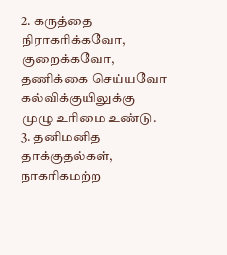2. கருத்தை நிராகரிக்கவோ, குறைக்கவோ, தணிக்கை செய்யவோ கல்விக்குயிலுக்கு முழு உரிமை உண்டு.
3. தனிமனித தாக்குதல்கள், நாகரிகமற்ற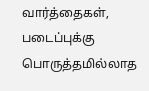வார்த்தைகள், படைப்புக்கு பொருத்தமில்லாத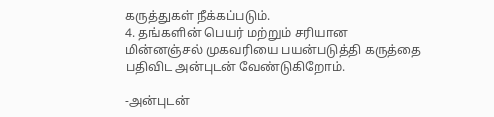கருத்துகள் நீக்கப்படும்.
4. தங்களின் பெயர் மற்றும் சரியான மின்னஞ்சல் முகவரியை பயன்படுத்தி கருத்தை பதிவிட அன்புடன் வேண்டுகிறோம்.

-அன்புடன்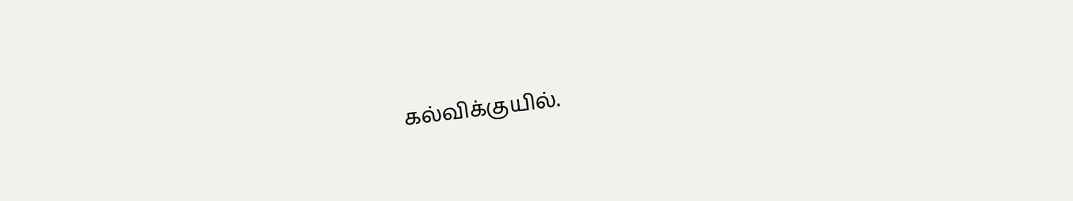கல்விக்குயில்.